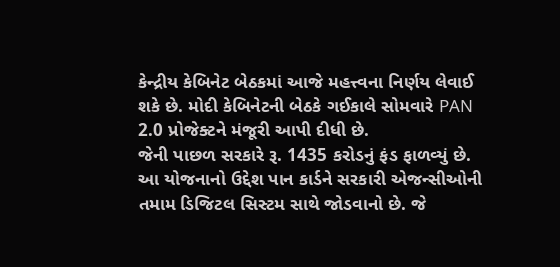કેન્દ્રીય કેબિનેટ બેઠકમાં આજે મહત્ત્વના નિર્ણય લેવાઈ શકે છે. મોદી કેબિનેટની બેઠકે ગઈકાલે સોમવારે PAN 2.0 પ્રોજેક્ટને મંજૂરી આપી દીધી છે.
જેની પાછળ સરકારે રૂ. 1435 કરોડનું ફંડ ફાળવ્યું છે. આ યોજનાનો ઉદ્દેશ પાન કાર્ડને સરકારી એજન્સીઓની તમામ ડિજિટલ સિસ્ટમ સાથે જોડવાનો છે. જે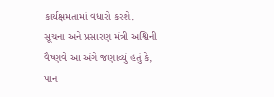કાર્યક્ષમતામાં વધારો કરશે.
સૂચના અને પ્રસારણ મંત્રી અશ્વિની વૈષ્ણવે આ અંગે જણાવ્યું હતું કે, પાન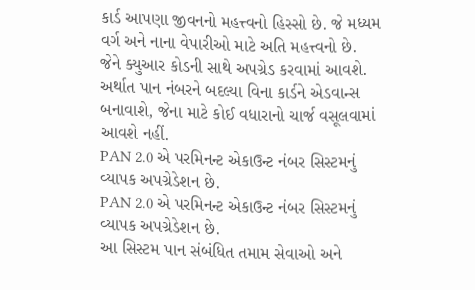કાર્ડ આપણા જીવનનો મહત્ત્વનો હિસ્સો છે. જે મધ્યમ વર્ગ અને નાના વેપારીઓ માટે અતિ મહત્ત્વનો છે.
જેને ક્યુઆર કોડની સાથે અપગ્રેડ કરવામાં આવશે. અર્થાત પાન નંબરને બદલ્યા વિના કાર્ડને એડવાન્સ બનાવાશે, જેના માટે કોઈ વધારાનો ચાર્જ વસૂલવામાં આવશે નહીં.
PAN 2.0 એ પરમિનન્ટ એકાઉન્ટ નંબર સિસ્ટમનું વ્યાપક અપગ્રેડેશન છે.
PAN 2.0 એ પરમિનન્ટ એકાઉન્ટ નંબર સિસ્ટમનું વ્યાપક અપગ્રેડેશન છે.
આ સિસ્ટમ પાન સંબંધિત તમામ સેવાઓ અને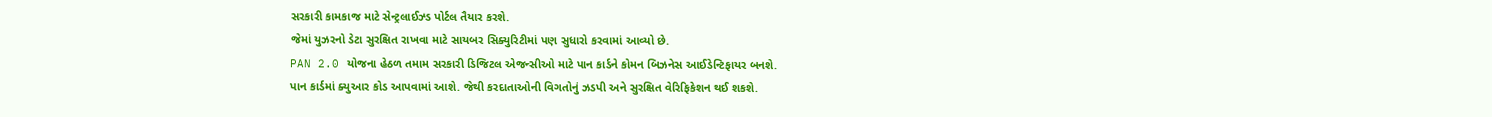સરકારી કામકાજ માટે સેન્ટ્રલાઈઝ્ડ પોર્ટલ તૈયાર કરશે.
જેમાં યુઝરનો ડેટા સુરક્ષિત રાખવા માટે સાયબર સિક્યુરિટીમાં પણ સુધારો કરવામાં આવ્યો છે.
PAN 2.0 યોજના હેઠળ તમામ સરકારી ડિજિટલ એજન્સીઓ માટે પાન કાર્ડને કોમન બિઝનેસ આઈડેન્ટિફાયર બનશે.
પાન કાર્ડમાં ક્યુઆર કોડ આપવામાં આશે. જેથી કરદાતાઓની વિગતોનું ઝડપી અને સુરક્ષિત વેરિફિકેશન થઈ શકશે.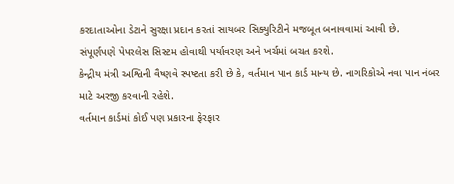કરદાતાઓના ડેટાને સુરક્ષા પ્રદાન કરતાં સાયબર સિક્યુરિટીને મજબૂત બનાવવામાં આવી છે.
સંપૂર્ણપણે પેપરલેસ સિસ્ટમ હોવાથી પર્યાવરણ અને ખર્ચમાં બચત કરશે.
કેન્દ્રીય મંત્રી અશ્વિની વૈષ્ણવે સ્પષ્ટતા કરી છે કે, વર્તમાન પાન કાર્ડ માન્ય છે. નાગરિકોએ નવા પાન નંબર માટે અરજી કરવાની રહેશે.
વર્તમાન કાર્ડમાં કોઈ પણ પ્રકારના ફેરફાર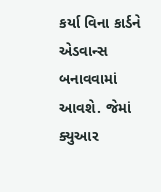કર્યા વિના કાર્ડને એડવાન્સ બનાવવામાં આવશે. જેમાં ક્યુઆર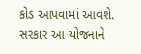કોડ આપવામાં આવશે. સરકાર આ યોજનાને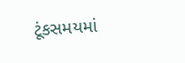ટૂંકસમયમાં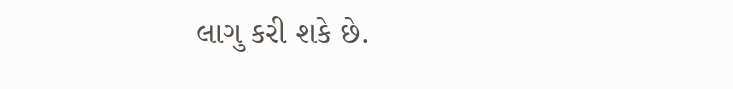લાગુ કરી શકે છે.